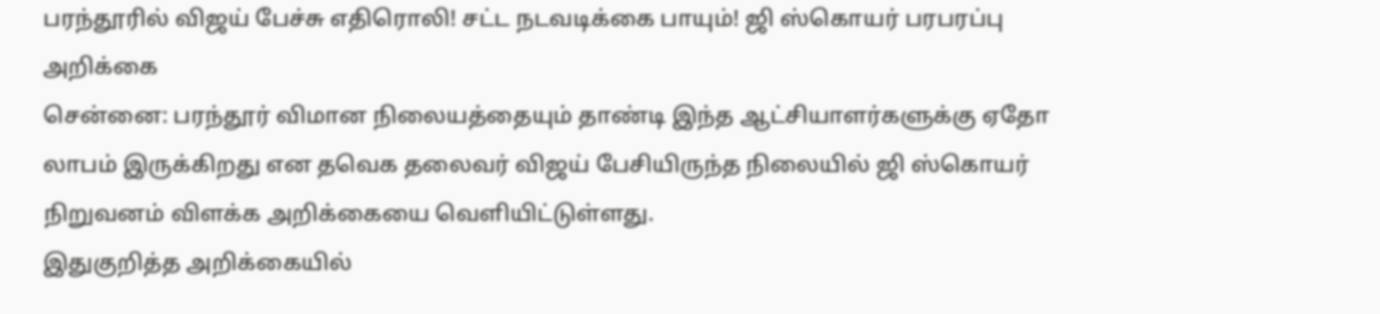பரந்தூரில் விஜய் பேச்சு எதிரொலி! சட்ட நடவடிக்கை பாயும்! ஜி ஸ்கொயர் பரபரப்பு அறிக்கை
சென்னை: பரந்தூர் விமான நிலையத்தையும் தாண்டி இந்த ஆட்சியாளர்களுக்கு ஏதோ லாபம் இருக்கிறது என தவெக தலைவர் விஜய் பேசியிருந்த நிலையில் ஜி ஸ்கொயர் நிறுவனம் விளக்க அறிக்கையை வெளியிட்டுள்ளது.
இதுகுறித்த அறிக்கையில்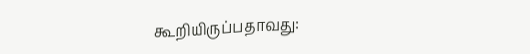கூறியிருப்பதாவது: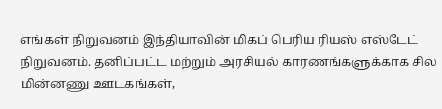எங்கள் நிறுவனம் இந்தியாவின் மிகப் பெரிய ரியஸ் எஸ்டேட் நிறுவனம். தனிப்பட்ட மற்றும் அரசியல் காரணங்களுக்காக சில மின்னணு ஊடகங்கள்,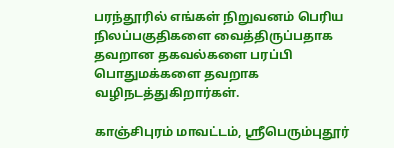பரந்தூரில் எங்கள் நிறுவனம் பெரிய நிலப்பகுதிகளை வைத்திருப்பதாக தவறான தகவல்களை பரப்பி பொதுமக்களை தவறாக வழிநடத்துகிறார்கள்.

காஞ்சிபுரம் மாவட்டம், ஸ்ரீபெரும்புதூர்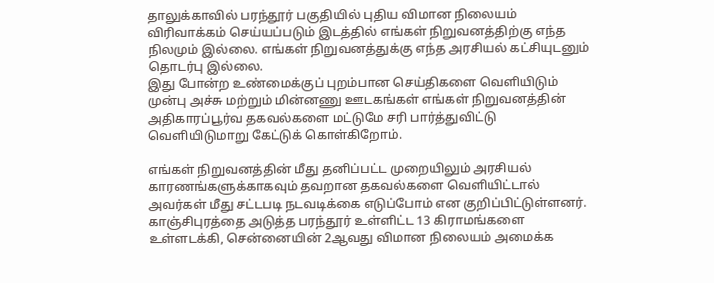தாலுக்காவில் பரந்தூர் பகுதியில் புதிய விமான நிலையம் விரிவாக்கம் செய்யப்படும் இடத்தில் எங்கள் நிறுவனத்திற்கு எந்த நிலமும் இல்லை. எங்கள் நிறுவனத்துக்கு எந்த அரசியல் கட்சியுடனும் தொடர்பு இல்லை.
இது போன்ற உண்மைக்குப் புறம்பான செய்திகளை வெளியிடும் முன்பு அச்சு மற்றும் மின்னணு ஊடகங்கள் எங்கள் நிறுவனத்தின் அதிகாரப்பூர்வ தகவல்களை மட்டுமே சரி பார்த்துவிட்டு வெளியிடுமாறு கேட்டுக் கொள்கிறோம்.

எங்கள் நிறுவனத்தின் மீது தனிப்பட்ட முறையிலும் அரசியல் காரணங்களுக்காகவும் தவறான தகவல்களை வெளியிட்டால் அவர்கள் மீது சட்டபடி நடவடிக்கை எடுப்போம் என குறிப்பிட்டுள்ளனர்.
காஞ்சிபுரத்தை அடுத்த பரந்தூர் உள்ளிட்ட 13 கிராமங்களை உள்ளடக்கி, சென்னையின் 2ஆவது விமான நிலையம் அமைக்க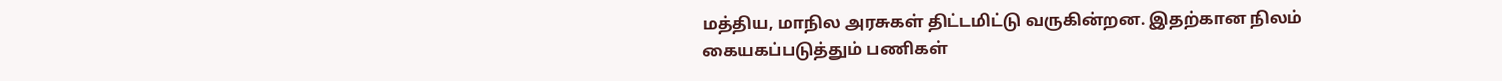மத்திய, மாநில அரசுகள் திட்டமிட்டு வருகின்றன. இதற்கான நிலம் கையகப்படுத்தும் பணிகள்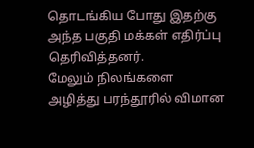தொடங்கிய போது இதற்கு அந்த பகுதி மக்கள் எதிர்ப்பு தெரிவித்தனர்.
மேலும் நிலங்களை அழித்து பரந்தூரில் விமான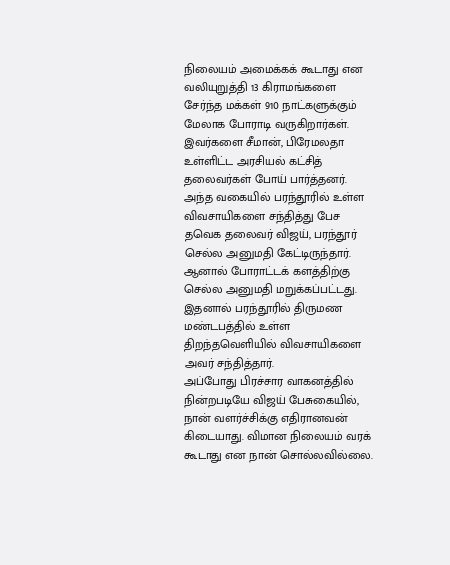நிலையம் அமைக்கக் கூடாது என வலியுறுத்தி 13 கிராமங்களை சேர்ந்த மக்கள் 910 நாட்களுக்கும் மேலாக போராடி வருகிறார்கள். இவர்களை சீமான், பிரேமலதா உள்ளிட்ட அரசியல் கட்சித் தலைவர்கள் போய் பார்த்தனர்.
அந்த வகையில் பரந்தூரில் உள்ள விவசாயிகளை சந்தித்து பேச தவெக தலைவர் விஜய், பரந்தூர் செல்ல அனுமதி கேட்டிருந்தார். ஆனால் போராட்டக் களத்திற்கு செல்ல அனுமதி மறுக்கப்பட்டது. இதனால் பரந்தூரில் திருமண மண்டபத்தில் உள்ள திறந்தவெளியில் விவசாயிகளை அவர் சந்தித்தார்.
அப்போது பிரச்சார வாகனத்தில் நின்றபடியே விஜய் பேசுகையில், நான் வளர்ச்சிக்கு எதிரானவன் கிடையாது. விமான நிலையம் வரக் கூடாது என நான் சொல்லவில்லை.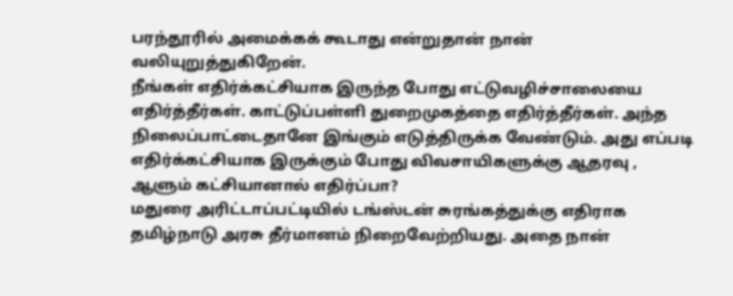பரந்தூரில் அமைக்கக் கூடாது என்றுதான் நான் வலியுறுத்துகிறேன்.
நீங்கள் எதிர்க்கட்சியாக இருந்த போது எட்டுவழிச்சாலையை எதிர்த்தீர்கள். காட்டுப்பள்ளி துறைமுகத்தை எதிர்த்தீர்கள். அந்த நிலைப்பாட்டைதானே இங்கும் எடுத்திருக்க வேண்டும். அது எப்படி எதிர்க்கட்சியாக இருக்கும் போது விவசாயிகளுக்கு ஆதரவு , ஆளும் கட்சியானால் எதிர்ப்பா?
மதுரை அரிட்டாப்பட்டியில் டங்ஸ்டன் சுரங்கத்துக்கு எதிராக தமிழ்நாடு அரசு தீர்மானம் நிறைவேற்றியது. அதை நான்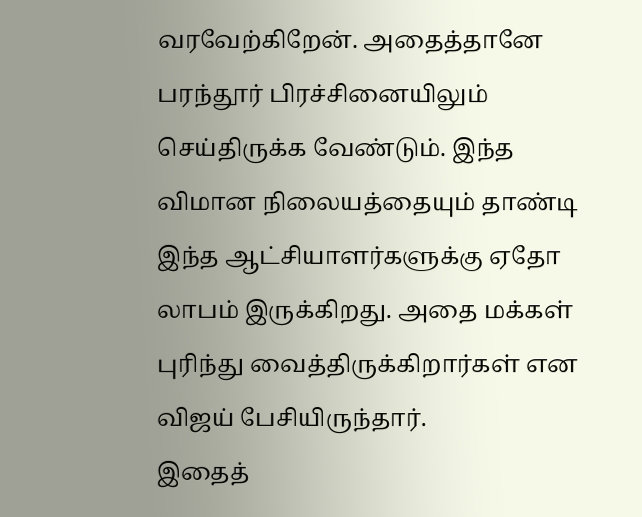வரவேற்கிறேன். அதைத்தானே பரந்தூர் பிரச்சினையிலும் செய்திருக்க வேண்டும். இந்த விமான நிலையத்தையும் தாண்டி இந்த ஆட்சியாளர்களுக்கு ஏதோ லாபம் இருக்கிறது. அதை மக்கள் புரிந்து வைத்திருக்கிறார்கள் என விஜய் பேசியிருந்தார்.
இதைத்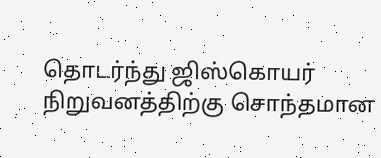தொடர்ந்து ஜிஸ்கொயர் நிறுவனத்திற்கு சொந்தமான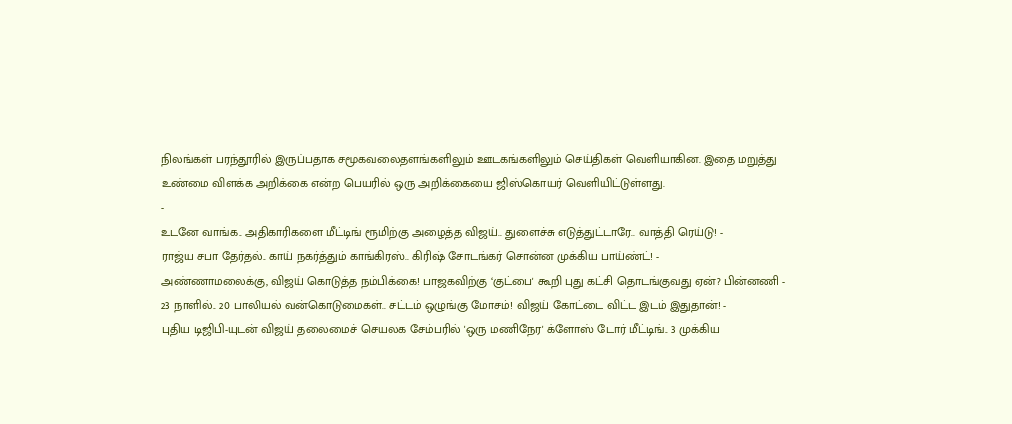நிலங்கள் பரந்தூரில் இருப்பதாக சமூகவலைதளங்களிலும் ஊடகங்களிலும் செய்திகள் வெளியாகின. இதை மறுத்து உண்மை விளக்க அறிக்கை என்ற பெயரில் ஒரு அறிக்கையை ஜிஸ்கொயர் வெளியிட்டுள்ளது.
-
உடனே வாங்க.. அதிகாரிகளை மீட்டிங் ரூமிற்கு அழைத்த விஜய்.. துளைச்சு எடுத்துட்டாரே.. வாத்தி ரெய்டு! -
ராஜ்ய சபா தேர்தல்.. காய் நகர்த்தும் காங்கிரஸ்.. கிரிஷ் சோடங்கர் சொன்ன முக்கிய பாய்ண்ட்! -
அண்ணாமலைக்கு, விஜய் கொடுத்த நம்பிக்கை! பாஜகவிற்கு ‘குட்பை' கூறி புது கட்சி தொடங்குவது ஏன்? பின்னணி -
23 நாளில்.. 20 பாலியல் வன்கொடுமைகள்.. சட்டம் ஒழுங்கு மோசம்! விஜய் கோட்டை விட்ட இடம் இதுதான்! -
புதிய டிஜிபி-யுடன் விஜய் தலைமைச் செயலக சேம்பரில் 'ஒரு மணிநேர' க்ளோஸ் டோர் மீட்டிங்.. 3 முக்கிய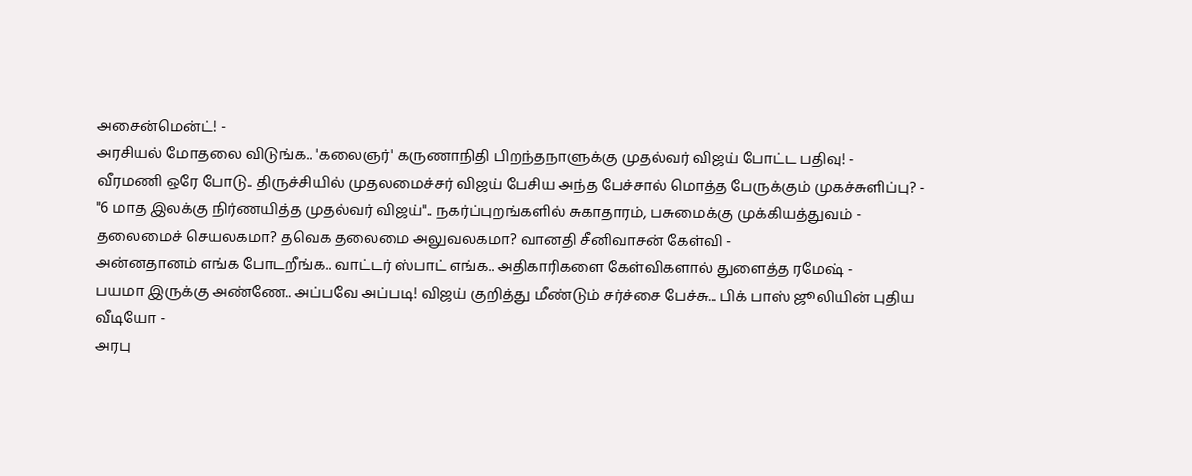அசைன்மென்ட்! -
அரசியல் மோதலை விடுங்க.. 'கலைஞர்' கருணாநிதி பிறந்தநாளுக்கு முதல்வர் விஜய் போட்ட பதிவு! -
வீரமணி ஒரே போடு.. திருச்சியில் முதலமைச்சர் விஜய் பேசிய அந்த பேச்சால் மொத்த பேருக்கும் முகச்சுளிப்பு? -
"6 மாத இலக்கு நிர்ணயித்த முதல்வர் விஜய்".. நகர்ப்புறங்களில் சுகாதாரம், பசுமைக்கு முக்கியத்துவம் -
தலைமைச் செயலகமா? தவெக தலைமை அலுவலகமா? வானதி சீனிவாசன் கேள்வி -
அன்னதானம் எங்க போடறீங்க.. வாட்டர் ஸ்பாட் எங்க.. அதிகாரிகளை கேள்விகளால் துளைத்த ரமேஷ் -
பயமா இருக்கு அண்ணே.. அப்பவே அப்படி! விஜய் குறித்து மீண்டும் சர்ச்சை பேச்சு... பிக் பாஸ் ஜூலியின் புதிய வீடியோ -
அரபு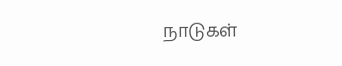நாடுகள்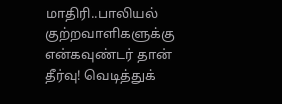மாதிரி..பாலியல் குற்றவாளிகளுக்கு என்கவுண்டர் தான் தீர்வு! வெடித்துக்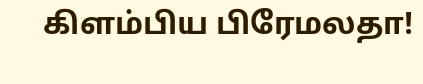கிளம்பிய பிரேமலதா!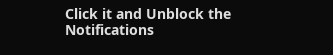Click it and Unblock the Notifications